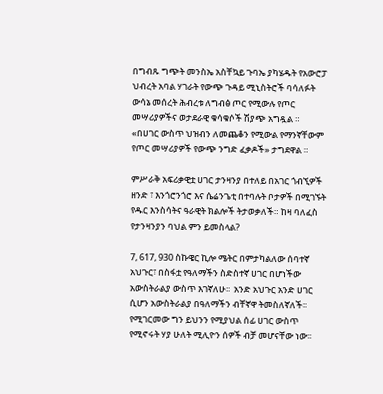በግብጹ ግጭት መንስኤ አስቸኳይ ጉባኤ ያካሄዱት የአውሮፓ ህብረት አባል ሃገራት የውጭ ጉዳይ ሚኒስትሮች ባሳለፉት ውሳኔ መሰረት ሕብረቱ ለግብፅ ጦር የሚውሉ የጦር መሣሪያዎችና ወታደራዊ ቁሳቁሶች ሽያጭ አግዷል ። «በሀገር ውስጥ ህዝብን ለመጨቆን የሚውል የማንኛቸውም የጦር መሣሪያዎች የውጭ ንግድ ፈቃዶች» ታግደዋል ።

ምሥራቅ አፍሪቃዊቷ ሀገር ታንዛንያ በተለይ በአገር ጎብኚዎች ዘንድ ፣ እንጎሮንጎሮ እና ሴሬንጌቲ በተባሉት ቦታዎች በሚገኙት የዱር እንስሳትና ዓራዊት ክልሎች ትታወቃለች። ከዛ ባለፈስ የታንዛንያን ባህል ምን ይመስላል?

7, 617, 930 ስኩዌር ኪሎ ሜትር በምታካልለው ሰባተኛ አህጉር፣ በስፋቷ የዓለማችን ስድስተኛ ሀገር በሆነችው አውስትራልያ ውስጥ እገኛለሁ፡፡  አንድ አህጉር አንድ ሀገር ሲሆን አውስትራልያ በዓለማችን ብቸኛዋ ትመስለኛለች፡፡ የሚገርመው ግን ይህንን የሚያህል ሰፊ ሀገር ውስጥ የሚኖሩት ሃያ ሁለት ሚሊዮን ሰዎች ብቻ መሆናቸው ነው፡፡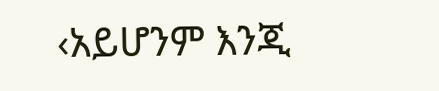‹አይሆንም እንጂ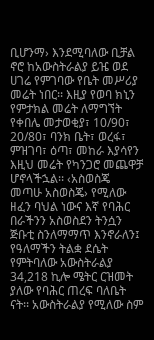ቢሆንማ› እንደሚባለው ቢቻል ኖሮ ከአውስትራልያ ይዤ ወደ ሀገሬ የምገባው የቤት መሥሪያ መሬት ነበር፡፡ እዚያ የወባ ክኒን የምታክል መሬት ለማግኘት የቀበሌ መታወቂያ፣ 10/90፣ 20/80፣ ባንክ ቤት፣ ወረፋ፣ ምዝገባ፣ ዕጣ፣ መከራ እያሳየን እዚህ መሬት የካንጋሮ መጨዋቻ ሆኖላችኋል፡፡ ‹አስወስጄ መጣሁ አስወስጄ› የሚለው ዘፈን ባህል ነውና እኛ የባሕር በራችንን አስወስደን ትንሷን ጅቡቲ ስንለማማጥ እንኖራለን፤ የዓለማችን ትልቋ ደሴት የምትባለው አውስትራልያ 34,218 ኪሎ ሜትር ርዝመት ያለው የባሕር ጠረፍ ባለቤት ናት፡፡ አውስትራልያ የሚለው ስም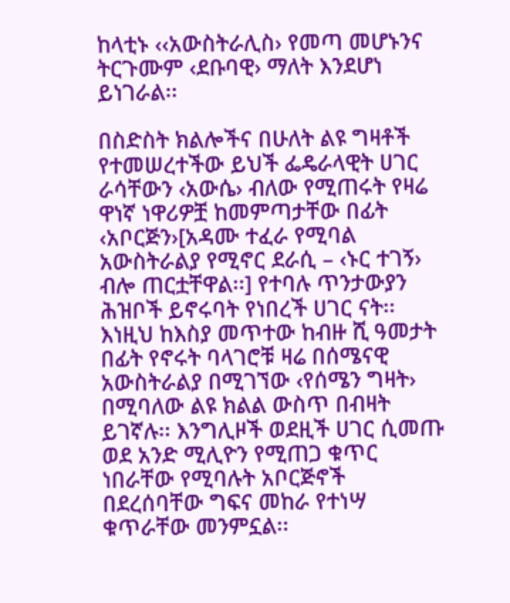ከላቲኑ ‹‹አውስትራሊስ› የመጣ መሆኑንና ትርጉሙም ‹ደቡባዊ› ማለት እንደሆነ ይነገራል፡፡

በስድስት ክልሎችና በሁለት ልዩ ግዛቶች የተመሠረተችው ይህች ፌዴራላዊት ሀገር ራሳቸውን ‹አውሴ› ብለው የሚጠሩት የዛሬ ዋነኛ ነዋሪዎቿ ከመምጣታቸው በፊት ‹አቦርጅን›[አዳሙ ተፈራ የሚባል አውስትራልያ የሚኖር ደራሲ – ‹ኑር ተገኝ› ብሎ ጠርቷቸዋል፡፡] የተባሉ ጥንታውያን ሕዝቦች ይኖሩባት የነበረች ሀገር ናት፡፡ እነዚህ ከእስያ መጥተው ከብዙ ሺ ዓመታት በፊት የኖሩት ባላገሮቹ ዛሬ በሰሜናዊ አውስትራልያ በሚገኘው ‹የሰሜን ግዛት› በሚባለው ልዩ ክልል ውስጥ በብዛት ይገኛሉ፡፡ እንግሊዞች ወደዚች ሀገር ሲመጡ ወደ አንድ ሚሊዮን የሚጠጋ ቁጥር ነበራቸው የሚባሉት አቦርጅኖች በደረሰባቸው ግፍና መከራ የተነሣ ቁጥራቸው መንምኗል፡፡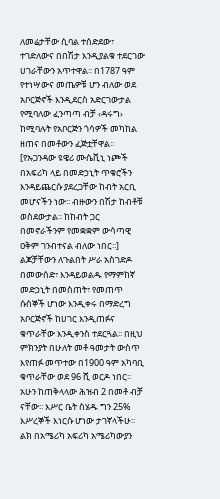ለመሬታቸው ሲባል ተሰድደው፣ ተገድለውና በበሽታ እንዲያልቁ ተደርገው ሀገራቸውን አጥተዋል፡፡ በ1787 ዓም የተነሣውና መጤዎቹ ሆን ብለው ወደ አቦርጅኖች እንዲደርስ አድርገውታል የሚባለው ፈንጣጣ ብቻ ‹ዳሩግ› ከሚባሉት የአቦርጅን ጎሳዎች መካከል ዘጠና በመቶውን ፈጅቷቸዋል፡፡ [የኡጋንዳው ዩዌሪ ሙሴቪኒ ነጮች በአፍሪካ ላይ በመድኃኒት ጥቁሮችን እንዳይጨርሱ ያደረጋቸው ከብት አርቢ መሆናችን ነው፡፡ ብዙውን በሽታ ከብቶቹ ወስደውታል፡፡ ከከብት ጋር በመኖራችንም የመቋቋም ውሳጣዊ ዐቅም ገንብተናል ብለው ነበር፡፡] ልጆቻቸውን ለጉልበት ሥራ አስገድዶ በመውሰድ፣ እንዳይወልዱ የማምከኛ መድኃኒት በመስጠት፣ የመጠጥ ሱሰኞች ሆነው እንዲቀሩ በማድረግ አቦርጅኖች ከሀገር እንዲጠፉና ቁጥራቸው እንዲቀንስ ተደርጓል፡፡ በዚህ ምክንያት በሁለት መቶ ዓመታት ውስጥ እየጠፉ መጥተው በ1900 ዓም አካባቢ ቁጥራቸው ወደ 96 ሺ ወርዶ ነበር፡፡ አሁን ከጠቅላላው ሕዝብ 2 በመቶ ብቻ ናቸው፡፡ እሥር ቤት ስሄዱ ግን 25% እሥረኞች እነርሱ ሆነው ታገኛላችሁ፡፡ ልክ በአሜሪካ አፍሪካ አሜሪካውያን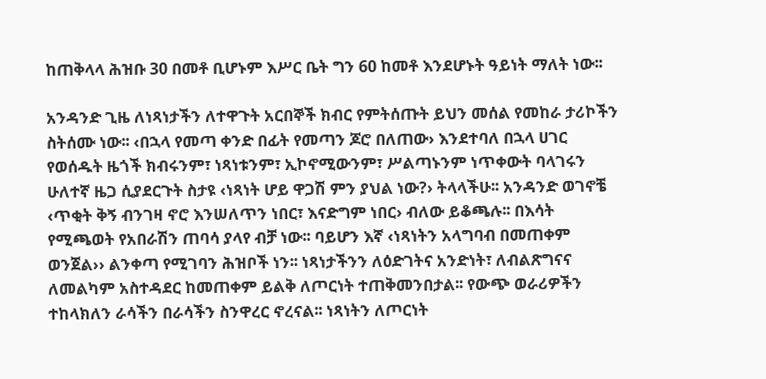ከጠቅላላ ሕዝቡ 30 በመቶ ቢሆኑም እሥር ቤት ግን 60 ከመቶ እንደሆኑት ዓይነት ማለት ነው፡፡

አንዳንድ ጊዜ ለነጻነታችን ለተዋጉት አርበኞች ክብር የምትሰጡት ይህን መሰል የመከራ ታሪኮችን ስትሰሙ ነው፡፡ ‹በኋላ የመጣ ቀንድ በፊት የመጣን ጆሮ በለጠው› እንደተባለ በኋላ ሀገር የወሰዱት ዜጎች ክብሩንም፣ ነጻነቱንም፣ ኢኮኖሚውንም፣ ሥልጣኑንም ነጥቀውት ባላገሩን ሁለተኛ ዜጋ ሲያደርጉት ስታዩ ‹ነጻነት ሆይ ዋጋሽ ምን ያህል ነው?› ትላላችሁ፡፡ አንዳንድ ወገኖቼ ‹ጥቂት ቅኝ ብንገዛ ኖሮ እንሠለጥን ነበር፣ እናድግም ነበር› ብለው ይቆጫሉ፡፡ በእሳት የሚጫወት የአበራሽን ጠባሳ ያላየ ብቻ ነው፡፡ ባይሆን እኛ ‹ነጻነትን አላግባብ በመጠቀም ወንጀል›› ልንቀጣ የሚገባን ሕዝቦች ነን፡፡ ነጻነታችንን ለዕድገትና አንድነት፣ ለብልጽግናና ለመልካም አስተዳደር ከመጠቀም ይልቅ ለጦርነት ተጠቅመንበታል፡፡ የውጭ ወራሪዎችን ተከላክለን ራሳችን በራሳችን ስንዋረር ኖረናል፡፡ ነጻነትን ለጦርነት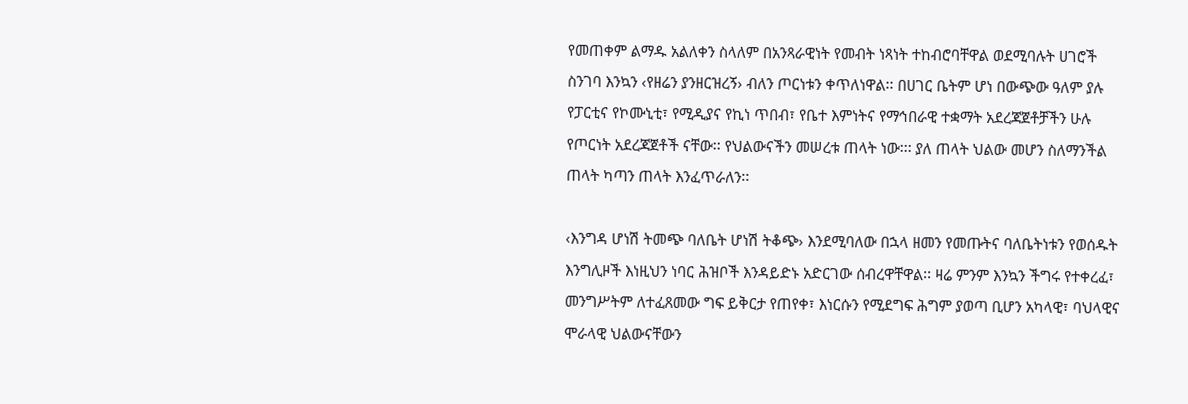የመጠቀም ልማዱ አልለቀን ስላለም በአንጻራዊነት የመብት ነጻነት ተከብሮባቸዋል ወደሚባሉት ሀገሮች ስንገባ እንኳን ‹የዘሬን ያንዘርዝረኝ› ብለን ጦርነቱን ቀጥለነዋል፡፡ በሀገር ቤትም ሆነ በውጭው ዓለም ያሉ የፓርቲና የኮሙኒቲ፣ የሚዲያና የኪነ ጥበብ፣ የቤተ እምነትና የማኅበራዊ ተቋማት አደረጃጀቶቻችን ሁሉ የጦርነት አደረጃጀቶች ናቸው፡፡ የህልውናችን መሠረቱ ጠላት ነው፡፡፡ ያለ ጠላት ህልው መሆን ስለማንችል ጠላት ካጣን ጠላት እንፈጥራለን፡፡

‹እንግዳ ሆነሽ ትመጭ ባለቤት ሆነሽ ትቆጭ› እንደሚባለው በኋላ ዘመን የመጡትና ባለቤትነቱን የወሰዱት እንግሊዞች እነዚህን ነባር ሕዝቦች እንዳይድኑ አድርገው ሰብረዋቸዋል፡፡ ዛሬ ምንም እንኳን ችግሩ የተቀረፈ፣ መንግሥትም ለተፈጸመው ግፍ ይቅርታ የጠየቀ፣ እነርሱን የሚደግፍ ሕግም ያወጣ ቢሆን አካላዊ፣ ባህላዊና ሞራላዊ ህልውናቸውን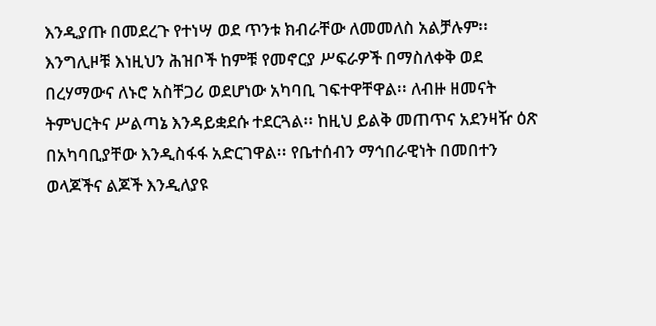እንዲያጡ በመደረጉ የተነሣ ወደ ጥንቱ ክብራቸው ለመመለስ አልቻሉም፡፡ እንግሊዞቹ እነዚህን ሕዝቦች ከምቹ የመኖርያ ሥፍራዎች በማስለቀቅ ወደ በረሃማውና ለኑሮ አስቸጋሪ ወደሆነው አካባቢ ገፍተዋቸዋል፡፡ ለብዙ ዘመናት ትምህርትና ሥልጣኔ እንዳይቋደሱ ተደርጓል፡፡ ከዚህ ይልቅ መጠጥና አደንዛዥ ዕጽ በአካባቢያቸው እንዲስፋፋ አድርገዋል፡፡ የቤተሰብን ማኅበራዊነት በመበተን ወላጆችና ልጆች እንዲለያዩ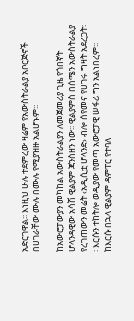አድርገዋል፡፡ እነዚህ ሁሉ ተደምረው ዛሬም የአውስትራልያ አቦርጅኖች በሀገራቸው ሙሉ በሙሉ የሚያዝዙ አልሆኑም፡፡

ከአውሮፓውያን መካከል አውስትራልያን ለመጀመሪያ ጊዜ የጎበኛት ሆላንዳዊው አሳሽ ዊልያም ጃንስዘን ነው፡፡ ዊልያምስ በሰሜን አውስትራልያ የረገጠውን መሬት ‹አዲሲቷ ሆላንድ› ብሎ ሰየመና የሀገሩ ግዛት አደረጋት፡፡ እርሱን ተከትሎ ወዲያው የመጣ አውሮፓዊ ሠፋሪ ግን አልነበረም፡፡ ከእርሱ በኋላ ዊልያም ዳምፐር የተባለ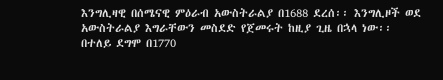እንግሊዛዊ በሰሜናዊ ምዕራብ አውስትራልያ በ1688 ደረሰ፡፡ እንግሊዞች ወደ አውስትራልያ እግራቸውን መስደድ የጀመሩት ከዚያ ጊዜ በኋላ ነው፡፡ በተለይ ደግሞ በ1770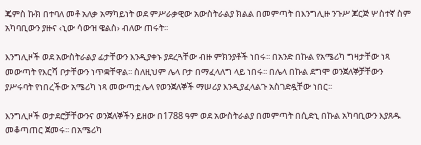ጄምስ ኩክ በተባለ መቶ አለቃ አማካይነት ወደ ምሥራቃዊው አውስትራልያ ክልል በመምጣት በእንግሊዙ ንጉሥ ጆርጅ ሦስተኛ ስም አካባቢውን ያዙና ‹ኒው ሳውዝ ዌልስ› ብለው ጠሩት፡፡

እንግሊዞች ወደ አውስትራልያ ፊታቸውን እንዲያቀኑ ያደረጓቸው ብዙ ምክንያቶች ነበሩ፡፡ በአንድ በኩል የአሜሪካ ግዛታቸው ነጻ መውጣት የእርሻ ቦታቸውን ነጥቋቸዋል፡፡ ስለዚህም ሌላ ቦታ በማፈላለግ ላይ ነበሩ፡፡ በሌላ በኩል ደግሞ ወንጀለኞቻቸውን ያሥሩባት የነበረችው አሜሪካ ነጻ መውጣቷ ሌላ የወንጀለኞች ማሠሪያ እንዲያፈላልጉ አስገድዷቸው ነበር፡፡

እንግሊዞች ወታደሮቻቸውንና ወንጀለኞችን ይዘው በ1788 ዓም ወደ አውስትራልያ በመምጣት በሲድኒ በኩል አካባቢውን እያጸዱ መቆጣጠር ጀመሩ፡፡ በአሜሪካ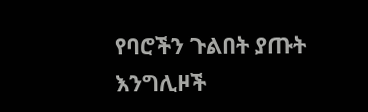የባሮችን ጉልበት ያጡት እንግሊዞች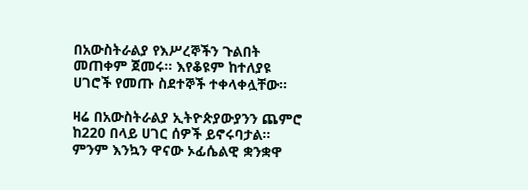በአውስትራልያ የእሥረኞችን ጉልበት መጠቀም ጀመሩ፡፡ እየቆዩም ከተለያዩ ሀገሮች የመጡ ስደተኞች ተቀላቀሏቸው፡፡

ዛሬ በአውስትራልያ ኢትዮጵያውያንን ጨምሮ ከ220 በላይ ሀገር ሰዎች ይኖሩባታል፡፡ ምንም እንኳን ዋናው ኦፊሴልዊ ቋንቋዋ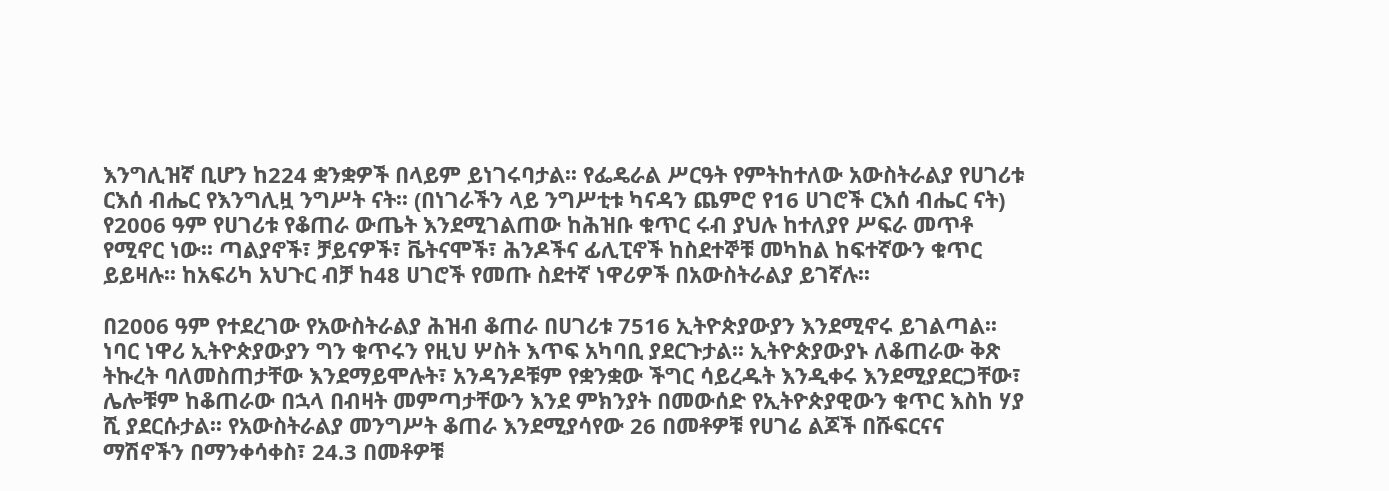እንግሊዝኛ ቢሆን ከ224 ቋንቋዎች በላይም ይነገሩባታል፡፡ የፌዴራል ሥርዓት የምትከተለው አውስትራልያ የሀገሪቱ ርእሰ ብሔር የእንግሊዟ ንግሥት ናት፡፡ (በነገራችን ላይ ንግሥቲቱ ካናዳን ጨምሮ የ16 ሀገሮች ርእሰ ብሔር ናት) የ2006 ዓም የሀገሪቱ የቆጠራ ውጤት እንደሚገልጠው ከሕዝቡ ቁጥር ሩብ ያህሉ ከተለያየ ሥፍራ መጥቶ የሚኖር ነው፡፡ ጣልያኖች፣ ቻይናዎች፣ ቬትናሞች፣ ሕንዶችና ፊሊፒኖች ከስደተኞቹ መካከል ከፍተኛውን ቁጥር ይይዛሉ፡፡ ከአፍሪካ አህጉር ብቻ ከ48 ሀገሮች የመጡ ስደተኛ ነዋሪዎች በአውስትራልያ ይገኛሉ፡፡

በ2006 ዓም የተደረገው የአውስትራልያ ሕዝብ ቆጠራ በሀገሪቱ 7516 ኢትዮጵያውያን እንደሚኖሩ ይገልጣል፡፡ ነባር ነዋሪ ኢትዮጵያውያን ግን ቁጥሩን የዚህ ሦስት እጥፍ አካባቢ ያደርጉታል፡፡ ኢትዮጵያውያኑ ለቆጠራው ቅጽ ትኩረት ባለመስጠታቸው እንደማይሞሉት፣ አንዳንዶቹም የቋንቋው ችግር ሳይረዱት እንዲቀሩ እንደሚያደርጋቸው፣ ሌሎቹም ከቆጠራው በኋላ በብዛት መምጣታቸውን እንደ ምክንያት በመውሰድ የኢትዮጵያዊውን ቁጥር እስከ ሃያ ሺ ያደርሱታል፡፡ የአውስትራልያ መንግሥት ቆጠራ እንደሚያሳየው 26 በመቶዎቹ የሀገሬ ልጆች በሹፍርናና ማሽኖችን በማንቀሳቀስ፣ 24.3 በመቶዎቹ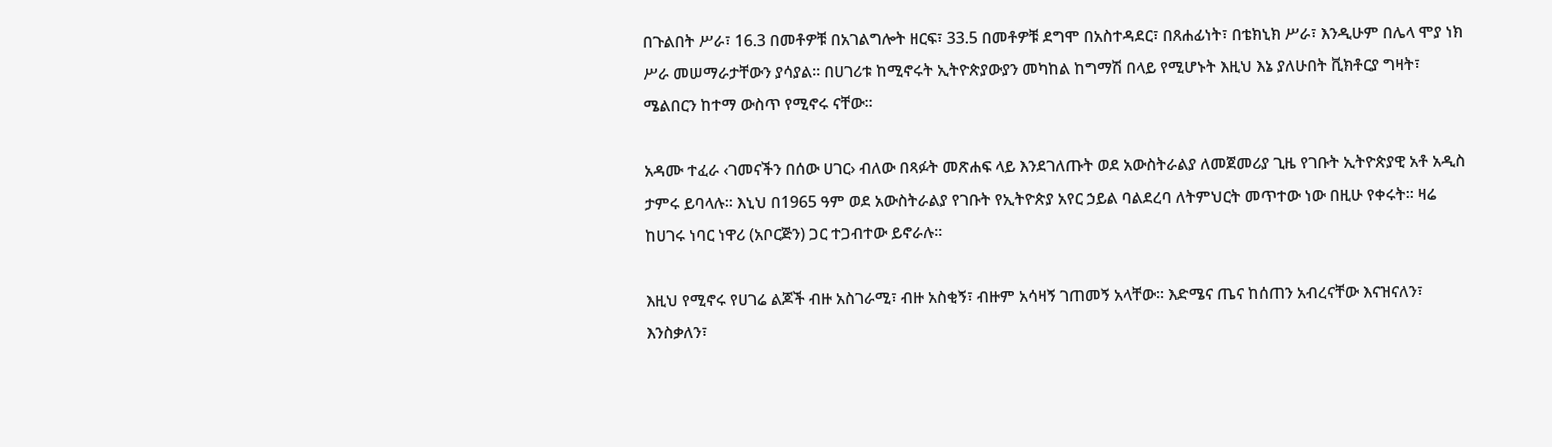በጉልበት ሥራ፣ 16.3 በመቶዎቹ በአገልግሎት ዘርፍ፣ 33.5 በመቶዎቹ ደግሞ በአስተዳደር፣ በጸሐፊነት፣ በቴክኒክ ሥራ፣ እንዲሁም በሌላ ሞያ ነክ ሥራ መሠማራታቸውን ያሳያል፡፡ በሀገሪቱ ከሚኖሩት ኢትዮጵያውያን መካከል ከግማሽ በላይ የሚሆኑት እዚህ እኔ ያለሁበት ቪክቶርያ ግዛት፣ ሜልበርን ከተማ ውስጥ የሚኖሩ ናቸው፡፡

አዳሙ ተፈራ ‹ገመናችን በሰው ሀገር› ብለው በጻፉት መጽሐፍ ላይ እንደገለጡት ወደ አውስትራልያ ለመጀመሪያ ጊዜ የገቡት ኢትዮጵያዊ አቶ አዲስ ታምሩ ይባላሉ፡፡ እኒህ በ1965 ዓም ወደ አውስትራልያ የገቡት የኢትዮጵያ አየር ኃይል ባልደረባ ለትምህርት መጥተው ነው በዚሁ የቀሩት፡፡ ዛሬ ከሀገሩ ነባር ነዋሪ (አቦርጅን) ጋር ተጋብተው ይኖራሉ፡፡

እዚህ የሚኖሩ የሀገሬ ልጆች ብዙ አስገራሚ፣ ብዙ አስቂኝ፣ ብዙም አሳዛኝ ገጠመኝ አላቸው፡፡ እድሜና ጤና ከሰጠን አብረናቸው እናዝናለን፣ እንስቃለን፣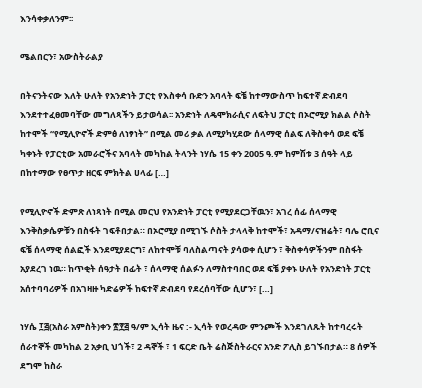እንሳቀቃለንም፡፡

ሜልበርን፣ አውስትራልያ

በትናንትናው እለት ሁለት የአንድነት ፓርቲ የእስቀሳ ቡድን አባላት ፍቼ ከተማውስጥ ከፍተኛ ድብደባ እንደተተፈፀመባቸው መግለጻችን ይታወሳል፡፡ አንድነት ለዴሞክራሲና ለፍትህ ፓርቲ በኦሮሚያ ክልል ሶስት ከተሞች “የሚሊዮኖች ድምፅ ለነፃነት” በሚል መሪ ቃል ለሚያካሂደው ሰላማዊ ሰልፍ ለቅስቀሳ ወደ ፍቼ ካቀኑት የፓርቲው አመራሮችና አባላት መካከል ትላንት ነሃሴ 15 ቀን 2005 ዓ.ም ከምሽቱ 3 ሰዓት ላይ በከተማው የፀጥታ ዘርፍ ምክትል ሀላፊ […]

የሚሊዮኖች ድምጽ ለነጻነት በሚል መርህ የአንድነት ፓርቲ የሚያደርጋቸዉን፣ አገረ ሰፊ ሰላማዊ እንቅስቃሴዎቹን በስፋት ገፍቶበታል። በኦሮሚያ በሚገኙ ሶስት ታላላቅ ከተሞች፣ አዳማ/ናዝሬት፣ ባሌ ሮቢና ፍቼ ሰላማዊ ሰልፎች እንደሚያደርግ፣ ለከተሞቹ ባለስልጣናት ያሳወቀ ሲሆን ፣ ቅስቀሳዎችንም በስፋት አያደረገ ነዉ። ከጥቂት ሰዓታት በፊት ፣ ሰላማዊ ሰልፉን ለማስተባበር ወደ ፍቼ ያቀኑ ሁለት የአንድነት ፓርቲ አሰተባባሪዎች በአገዛዙ ካድሬዎች ከፍተኛ ድብደባ የደረሰባቸው ሲሆን፣ […]

ነሃሴ ፲፭(አስራ አምስት)ቀን ፳፻፭ ዓ/ም ኢሳት ዜና :- ኢሳት የወረዳው ምንጮች እንደገለጹት ከተባረሩት ሰራተኞች መካከል 2 አቃቢ ህጎች፣ 2 ዳኞች ፣ 1 ፍርድ ቤት ሬስጅስትራርና አንድ ፖሊስ ይገኙበታል። 8 ሰዎች ደግሞ ከስራ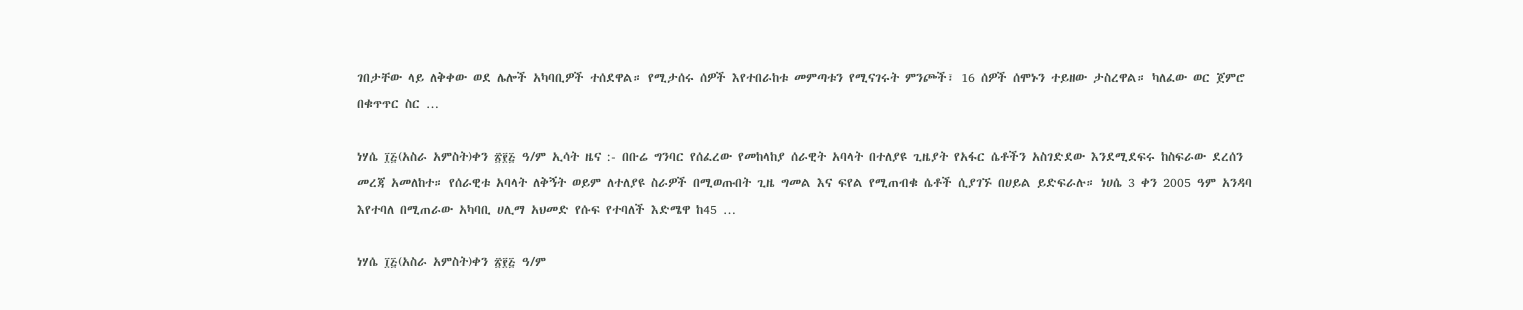ገበታቸው ላይ ለቅቀው ወደ ሌሎች አካባቢዎች ተሰደዋል። የሚታሰሩ ሰዎች እየተበራከቱ መምጣቱን የሚናገሩት ምንጮች፣ 16 ሰዎች ሰሞኑን ተይዘው ታስረዋል። ካለፈው ወር ጀምሮ በቁጥጥር ስር …

ነሃሴ ፲፭(አስራ አምስት)ቀን ፳፻፭ ዓ/ም ኢሳት ዜና :- በቡሬ ግንባር የሰፈረው የመከላከያ ሰራዊት አባላት በተለያዩ ጊዜያት የአፋር ሴቶችን አስገድደው እንደሚደፍሩ ከስፍራው ደረሰን መረጃ አመለከተ። የሰራዊቱ አባላት ለቅኝት ወይም ለተለያዩ ስራዎች በሚወጡበት ጊዜ ግመል እና ፍየል የሚጠብቁ ሴቶች ሲያገኙ በሀይል ይድፍራሉ። ነሀሴ 3 ቀን 2005 ዓም አንዳባ እየተባለ በሚጠራው አካባቢ ሀሊማ አህመድ የሱፍ የተባለች እድሜዋ ከ45 …

ነሃሴ ፲፭(አስራ አምስት)ቀን ፳፻፭ ዓ/ም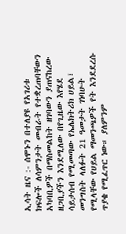ኢሳት ዜና :- ሰሞኑን በተለያዩ የአገሪቱ ክፍሎች ለሳምንታት መብራት የተቋረጠባቸውን አካባቢዎች በማስመልከት ዘገባውን ያጠናከረው ዘጋቢያችን እንደሚለው በየጊዜው እየሄደ ሳይታሰብ የሚመጣው የኤሌክትሪክ ሀይል፣ መንግስት ላለፉት 21 ዓመታት ገነባሁት የሚላቸው የሀይል ማመንጫዎች የት እንደደረሱ ጥያቄ የሚፈጥር ነው። ያለምንም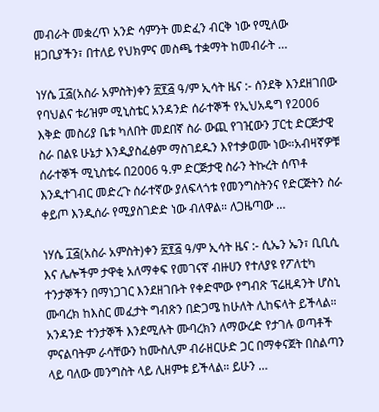መብራት መቋረጥ አንድ ሳምንት መድፈን ብርቅ ነው የሚለው ዘጋቢያችን፣ በተለይ የህክምና መስጫ ተቋማት ከመብራት …

ነሃሴ ፲፭(አስራ አምስት)ቀን ፳፻፭ ዓ/ም ኢሳት ዜና :- ሰንደቅ እንደዘገበው የባህልና ቱሪዝም ሚኒስቴር አንዳንድ ሰራተኞች የኢህአዴግ የ2006 እቅድ መስሪያ ቤቱ ካለበት መደበኛ ስራ ውጪ የገዢውን ፓርቲ ድርጅታዊ ስራ በልዩ ሁኔታ እንዲያስፈፅም ማስገደዱን እየተቃወሙ ነው።አብዛኛዎቹ ሰራተኞች ሚኒስቴሩ በ2006 ዓ.ም ድርጅታዊ ስራን ትኩረት ሰጥቶ እንዲተገብር መድረጉ ሰራተኛው ያለፍላጎቱ የመንግስትንና የድርጅትን ስራ ቀይጦ እንዲሰራ የሚያስገድድ ነው ብለዋል። ለጋዜጣው …

ነሃሴ ፲፭(አስራ አምስት)ቀን ፳፻፭ ዓ/ም ኢሳት ዜና :- ሲኤን ኤን፣ ቢቢሲ እና ሌሎችም ታዋቂ አለማቀፍ የመገናኛ ብዙሀን የተለያዩ የፖለቲካ ተንታኞችን በማነጋገር እንደዘገቡት የቀድሞው የግብጽ ፕሬዚዳንት ሆስኒ ሙባረክ ከእስር መፈታት ግብጽን በድጋሜ ከሁለት ሊከፍላት ይችላል። አንዳንድ ተንታኞች እንደሚሉት ሙባረክን ለማውረድ የታገሉ ወጣቶች ምናልባትም ራሳቸውን ከሙስሊም ብራዘርሁድ ጋር በማቀናጀት በስልጣን ላይ ባለው መንግስት ላይ ሊዘምቱ ይችላል። ይሁን …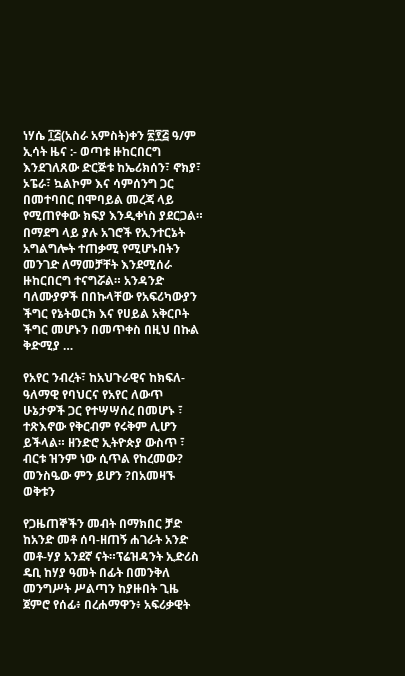ነሃሴ ፲፭(አስራ አምስት)ቀን ፳፻፭ ዓ/ም ኢሳት ዜና :- ወጣቱ ዙከርበርግ እንደገለጸው ድርጅቱ ከኤሪክሰን፣ ኖክያ፣ ኦፔራ፣ ኳልኮም እና ሳምሰንግ ጋር በመተባበር በሞባይል መረጃ ላይ የሚጠየቀው ክፍያ እንዲቀነስ ያደርጋል። በማደግ ላይ ያሉ አገሮች የኢንተርኔት አግልግሎት ተጠቃሚ የሚሆኑበትን መንገድ ለማመቻቸት እንደሚሰራ ዙከርበርግ ተናግሯል። አንዳንድ ባለሙያዎች በበኩላቸው የአፍሪካውያን ችግር የኔትወርክ እና የሀይል አቅርቦት ችግር መሆኑን በመጥቀስ በዚህ በኩል ቅድሚያ …

የአየር ንብረት፣ ከአህጉራዊና ከክፍለ-ዓለማዊ የባህርና የአየር ለውጥ ሁኔታዎች ጋር የተሣሣሰረ በመሆኑ ፣ ተጽእኖው የቅርብም የሩቅም ሊሆን ይችላል። ዘንድሮ ኢትዮጵያ ውስጥ ፣ ብርቱ ዝንም ነው ሲጥል የከረመው? መንስዔው ምን ይሆን ?በአመዛኙ ወቅቱን

የጋዜጠኞችን መብት በማክበር ቻድ ከአንድ መቶ ሰባ-ዘጠኝ ሐገራት አንድ መቶ-ሃያ አንደኛ ናት።ፕሬዝዳንት ኢድሪስ ዴቢ ከሃያ ዓመት በፊት በመንቅለ መንግሥት ሥልጣን ከያዙበት ጊዜ ጀምሮ የሰፊ፥ በረሐማዋን፥ አፍሪቃዊት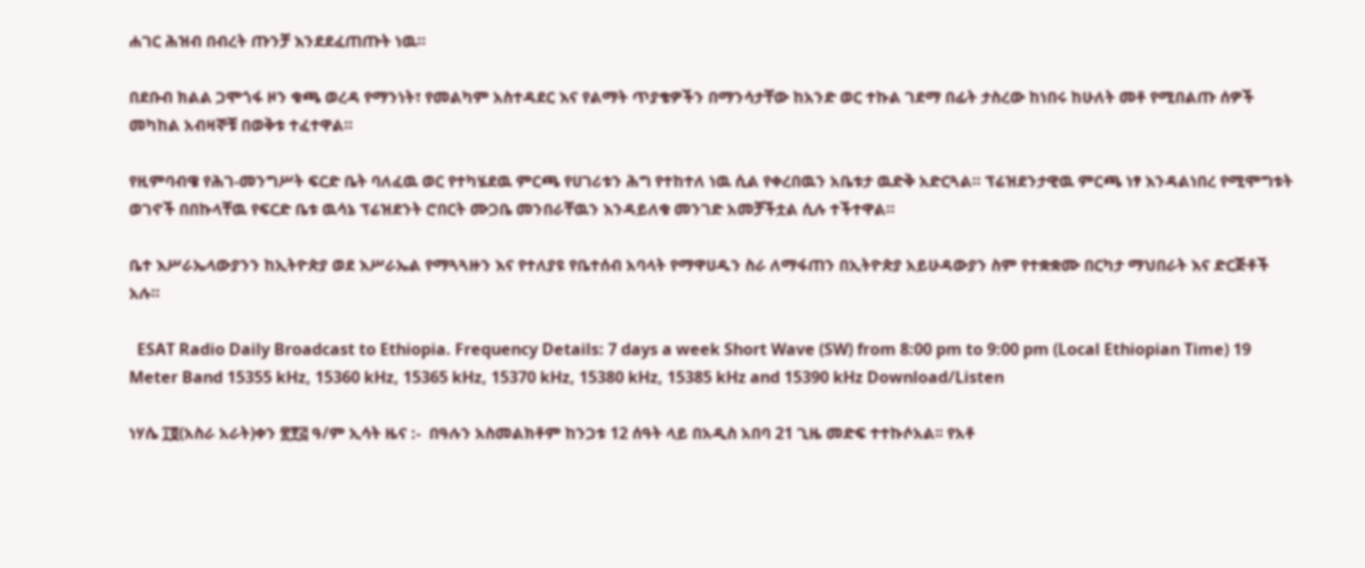ሐገር ሕዝብ በብረት ጡንቻ እንደደፈጠጡት ነዉ።

በደቡብ ክልል ጋሞጎፋ ዞን ቁጫ ወረዳ የማንነት፣ የመልካም አስተዳደር እና የልማት ጥያቄዎችን በማንሳታቸው ከአንድ ወር ተኩል ገደማ በፊት ታስረው ከነበሩ ከሁለት መቶ የሚበልጡ ሰዎች መካከል አብዛኞቹ በወቅቱ ተፈተዋል።

የዚምባብዌ የሕገ-መንግሥት ፍርድ ቤት ባለፈዉ ወር የተካሄደዉ ምርጫ የሀገሪቱን ሕግ የተከተለ ነዉ ሲል የቀረበዉን አቤቱታ ዉድቅ አድርጓል። ፕሬዝደንታዊዉ ምርጫ ነፃ እንዳልነበረ የሚሞግቱት ወገኖች በበኩላቸዉ የፍርድ ቤቱ ዉሳኔ ፕሬዝደንት ሮበርት ሙጋቤ መንበራቸዉን እንዳይለቁ መንገድ አመቻችቷል ሲሉ ተችተዋል።

ቤተ እሥራኤላውያንን ከኢትዮጵያ ወደ እሥራኤል የማጓጓዙን እና የተለያዩ የቤተሰብ አባላት የማዋሀዱን ስራ ለማፋጠን በኢትዮጵያ አይሁዳውያን ስም የተቋቋሙ በርካታ ማህበራት እና ድርጅቶች አሉ።

  ESAT Radio Daily Broadcast to Ethiopia. Frequency Details: 7 days a week Short Wave (SW) from 8:00 pm to 9:00 pm (Local Ethiopian Time) 19 Meter Band 15355 kHz, 15360 kHz, 15365 kHz, 15370 kHz, 15380 kHz, 15385 kHz and 15390 kHz Download/Listen

ነሃሴ ፲፬(አስራ አራት)ቀን ፳፻፭ ዓ/ም ኢሳት ዜና :-  በዓሉን አስመልክቶም ከንጋቱ 12 ሰዓት ላይ በአዲስ አበባ 21 ጊዜ መድፍ ተተኩሶአል፡፡ የአቶ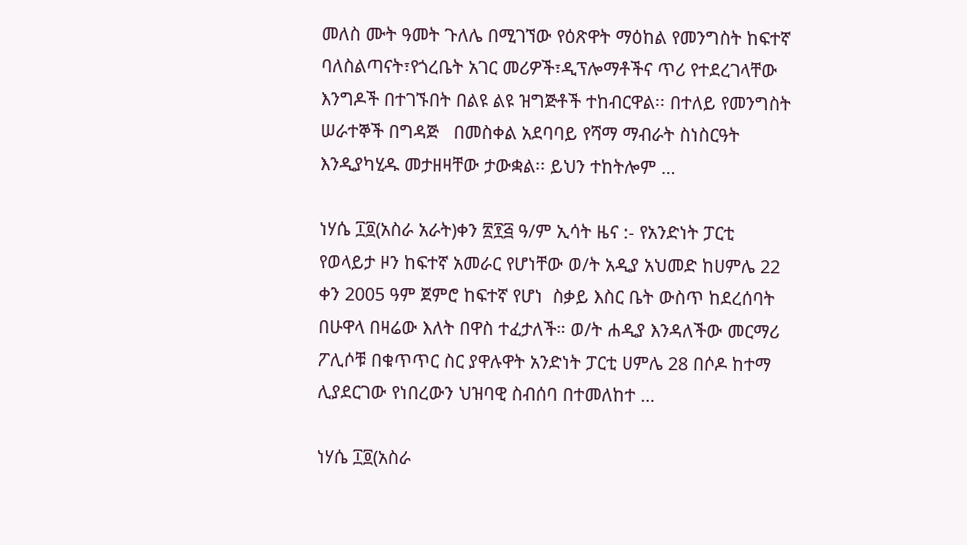መለስ ሙት ዓመት ጉለሌ በሚገኘው የዕጽዋት ማዕከል የመንግስት ከፍተኛ ባለስልጣናት፣የጎረቤት አገር መሪዎች፣ዲፕሎማቶችና ጥሪ የተደረገላቸው እንግዶች በተገኙበት በልዩ ልዩ ዝግጅቶች ተከብርዋል፡፡ በተለይ የመንግስት ሠራተኞች በግዳጅ   በመስቀል አደባባይ የሻማ ማብራት ስነስርዓት እንዲያካሂዱ መታዘዛቸው ታውቋል፡፡ ይህን ተከትሎም …

ነሃሴ ፲፬(አስራ አራት)ቀን ፳፻፭ ዓ/ም ኢሳት ዜና :- የአንድነት ፓርቲ የወላይታ ዞን ከፍተኛ አመራር የሆነቸው ወ/ት አዲያ አህመድ ከሀምሌ 22 ቀን 2005 ዓም ጀምሮ ከፍተኛ የሆነ  ስቃይ እስር ቤት ውስጥ ከደረሰባት በሁዋላ በዛሬው እለት በዋስ ተፈታለች። ወ/ት ሐዲያ እንዳለችው መርማሪ ፖሊሶቹ በቁጥጥር ስር ያዋሉዋት አንድነት ፓርቲ ሀምሌ 28 በሶዶ ከተማ ሊያደርገው የነበረውን ህዝባዊ ስብሰባ በተመለከተ …

ነሃሴ ፲፬(አስራ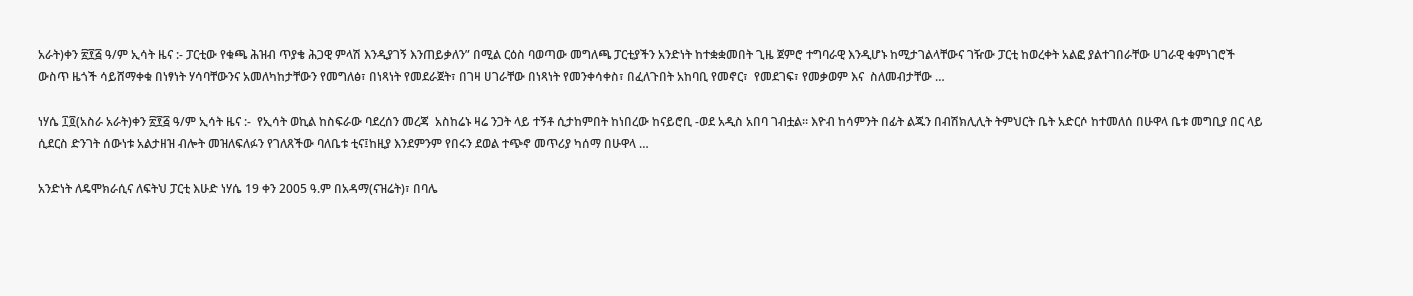አራት)ቀን ፳፻፭ ዓ/ም ኢሳት ዜና :- ፓርቲው የቁጫ ሕዝብ ጥያቄ ሕጋዊ ምላሽ እንዲያገኝ እንጠይቃለን” በሚል ርዕስ ባወጣው መግለጫ ፓርቲያችን አንድነት ከተቋቋመበት ጊዜ ጀምሮ ተግባራዊ እንዲሆኑ ከሚታገልላቸውና ገዥው ፓርቲ ከወረቀት አልፎ ያልተገበራቸው ሀገራዊ ቁምነገሮች ውስጥ ዜጎች ሳይሸማቀቁ በነፃነት ሃሳባቸውንና አመለካከታቸውን የመግለፅ፣ በነጻነት የመደራጀት፣ በገዛ ሀገራቸው በነጻነት የመንቀሳቀስ፣ በፈለጉበት አከባቢ የመኖር፣  የመደገፍ፣ የመቃወም እና  ስለመብታቸው …

ነሃሴ ፲፬(አስራ አራት)ቀን ፳፻፭ ዓ/ም ኢሳት ዜና :-  የኢሳት ወኪል ከስፍራው ባደረሰን መረጃ  አስከሬኑ ዛሬ ንጋት ላይ ተኝቶ ሲታከምበት ከነበረው ከናይሮቢ -ወደ አዲስ አበባ ገብቷል። እዮብ ከሳምንት በፊት ልጁን በብሽክሊሊት ትምህርት ቤት አድርሶ ከተመለሰ በሁዋላ ቤቱ መግቢያ በር ላይ ሲደርስ ድንገት ሰውነቱ አልታዘዝ ብሎት መዝለፍለፉን የገለጸችው ባለቤቱ ቲና፤ከዚያ እንደምንም የበሩን ደወል ተጭኖ መጥሪያ ካሰማ በሁዋላ …

አንድነት ለዴሞክራሲና ለፍትህ ፓርቲ እሁድ ነሃሴ 19 ቀን 2005 ዓ.ም በአዳማ(ናዝሬት)፣ በባሌ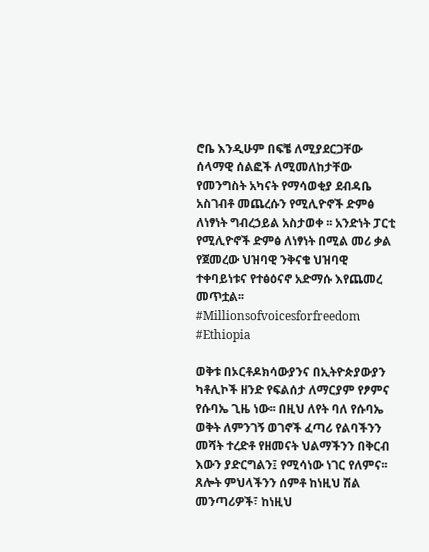ሮቤ እንዲሁም በፍቼ ለሚያደርጋቸው ሰላማዊ ሰልፎች ለሚመለከታቸው የመንግስት አካናት የማሳወቂያ ደብዳቤ አስገብቶ መጨረሱን የሚሊዮኖች ድምፅ ለነፃነት ግብረኃይል አስታወቀ ፡፡ አንድነት ፓርቲ የሚሊዮኖች ድምፅ ለነፃነት በሚል መሪ ቃል የጀመረው ህዝባዊ ንቅናቄ ህዝባዊ ተቀባይነቱና የተፅዕናኖ አድማሱ እየጨመረ መጥቷል፡፡ #Millionsofvoicesforfreedom #Ethiopia

ወቅቱ በኦርቶዶክሳውያንና በኢትዮጵያውያን ካቶሊኮች ዘንድ የፍልሰታ ለማርያም የፆምና የሱባኤ ጊዜ ነው፡፡ በዚህ ለየት ባለ የሱባኤ ወቅት ለምንገኝ ወገኖች ፈጣሪ የልባችንን መሻት ተረድቶ የዘመናት ህልማችንን በቅርብ እውን ያድርግልን፤ የሚሳነው ነገር የለምና፡፡ ጸሎት ምህላችንን ሰምቶ ከነዚህ ሽል መንጣሪዎች፣ ከነዚህ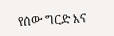የሰው ግርድ እና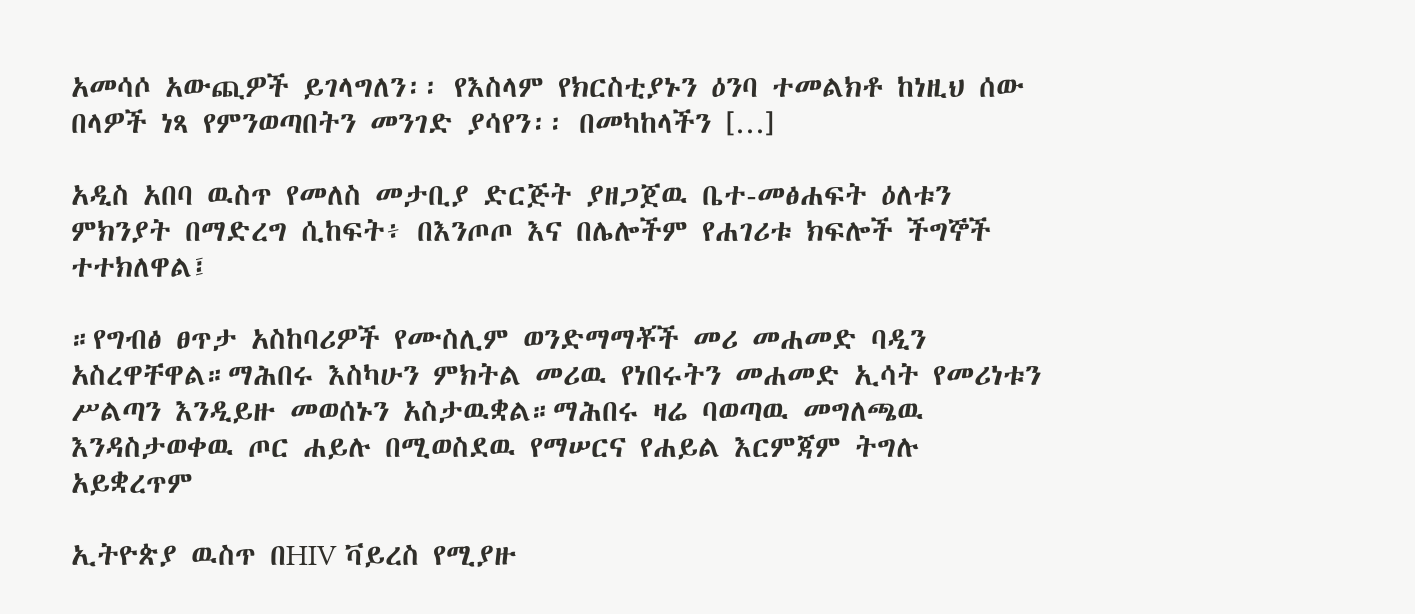አመሳሶ አውጪዎች ይገላግለን፡፡ የእስላም የክርስቲያኑን ዕንባ ተመልክቶ ከነዚህ ሰው በላዎች ነጻ የምንወጣበትን መንገድ ያሳየን፡፡ በመካከላችን […]

አዲስ አበባ ዉስጥ የመለስ መታቢያ ድርጅት ያዘጋጀዉ ቤተ-መፅሐፍት ዕለቱን ምክንያት በማድረግ ሲከፍት፥ በእንጦጦ እና በሌሎችም የሐገሪቱ ክፍሎች ችግኞች ተተክለዋል፤

።የግብፅ ፀጥታ አስከባሪዎች የሙስሊም ወንድማማቾች መሪ መሐመድ ባዲን አስረዋቸዋል።ማሕበሩ እስካሁን ምክትል መሪዉ የነበሩትን መሐመድ ኢሳት የመሪነቱን ሥልጣን እንዲይዙ መወሰኑን አስታዉቋል።ማሕበሩ ዛሬ ባወጣዉ መግለጫዉ እንዳስታወቀዉ ጦር ሐይሉ በሚወስደዉ የማሠርና የሐይል እርምጃም ትግሉ አይቋረጥም

ኢትዮጵያ ዉስጥ በHIV ቫይረስ የሚያዙ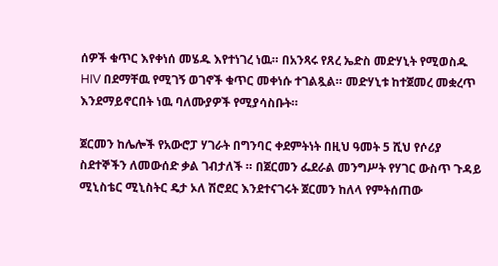ሰዎች ቁጥር እየቀነሰ መሄዱ እየተነገረ ነዉ። በአንጻሩ የጸረ ኤድስ መድሃኒት የሚወስዱ HIV በደማቸዉ የሚገኝ ወገኖች ቁጥር መቀነሱ ተገልጿል። መድሃኒቱ ከተጀመረ መቋረጥ እንደማይኖርበት ነዉ ባለሙያዎች የሚያሳስቡት።

ጀርመን ከሌሎች የአውሮፓ ሃገራት በግንባር ቀደምትነት በዚህ ዓመት 5 ሺህ የሶሪያ ስደተኞችን ለመውሰድ ቃል ገብታለች ። በጀርመን ፌደራል መንግሥት የሃገር ውስጥ ጉዳይ ሚኒስቴር ሚኒስትር ዴታ ኦለ ሽሮደር እንደተናገሩት ጀርመን ከለላ የምትሰጠው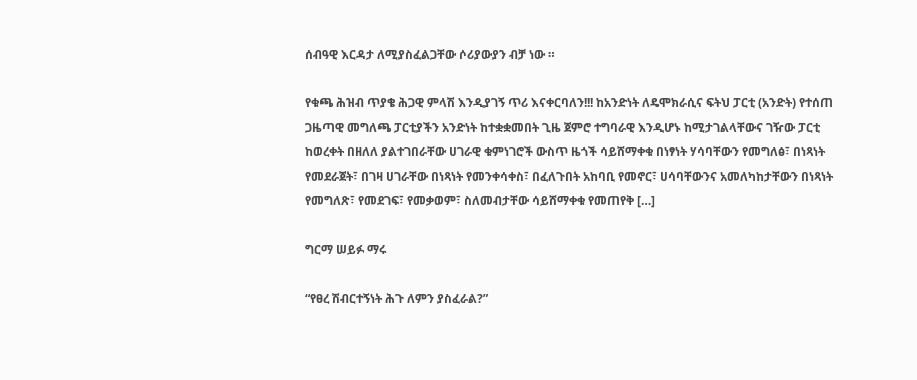ሰብዓዊ እርዳታ ለሚያስፈልጋቸው ሶሪያውያን ብቻ ነው ።

የቁጫ ሕዝብ ጥያቄ ሕጋዊ ምላሽ እንዲያገኝ ጥሪ እናቀርባለን!!! ከአንድነት ለዴሞክራሲና ፍትህ ፓርቲ (አንድት) የተሰጠ ጋዜጣዊ መግለጫ ፓርቲያችን አንድነት ከተቋቋመበት ጊዜ ጀምሮ ተግባራዊ እንዲሆኑ ከሚታገልላቸውና ገዥው ፓርቲ ከወረቀት በዘለለ ያልተገበራቸው ሀገራዊ ቁምነገሮች ውስጥ ዜጎች ሳይሸማቀቁ በነፃነት ሃሳባቸውን የመግለፅ፣ በነጻነት የመደራጀት፣ በገዛ ሀገራቸው በነጻነት የመንቀሳቀስ፣ በፈለጉበት አከባቢ የመኖር፣ ሀሳባቸውንና አመለካከታቸውን በነጻነት የመግለጽ፣ የመደገፍ፣ የመቃወም፣ ስለመብታቸው ሳይሸማቀቁ የመጠየቅ […]

ግርማ ሠይፉ ማሩ

“የፀረ ሽብርተኝነት ሕጉ ለምን ያስፈራል?”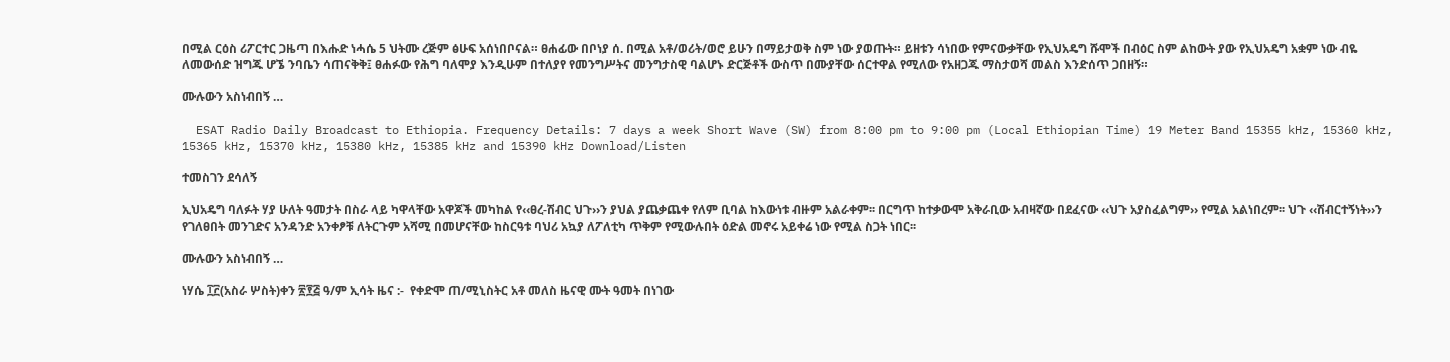በሚል ርዕስ ሪፖርተር ጋዜጣ በእሑድ ነሓሴ 5 ህትሙ ረጅም ፅሁፍ አሰነበቦናል። ፀሐፊው በቦነያ ሰ. በሚል አቶ/ወሪት/ወሮ ይሁን በማይታወቅ ስም ነው ያወጡት። ይዘቱን ሳነበው የምናውቃቸው የኢህአዴግ ሹሞች በብዕር ስም ልከውት ያው የኢህአዴግ አቋም ነው ብዬ ለመውሰድ ዝግጁ ሆኜ ንባቤን ሳጠናቅቅ፤ ፀሐፉው የሕግ ባለሞያ እንዲሁም በተለያየ የመንግሥትና መንግታስዊ ባልሆኑ ድርጅቶች ውስጥ በሙያቸው ሰርተዋል የሚለው የአዘጋጁ ማስታወሻ መልስ እንድሰጥ ጋበዘኝ።

ሙሉውን አስነብበኝ …

  ESAT Radio Daily Broadcast to Ethiopia. Frequency Details: 7 days a week Short Wave (SW) from 8:00 pm to 9:00 pm (Local Ethiopian Time) 19 Meter Band 15355 kHz, 15360 kHz, 15365 kHz, 15370 kHz, 15380 kHz, 15385 kHz and 15390 kHz Download/Listen

ተመስገን ደሳለኝ

ኢህአዴግ ባለፉት ሃያ ሁለት ዓመታት በስራ ላይ ካዋላቸው አዋጆች መካከል የ‹‹ፀረ-ሽብር ህጉ››ን ያህል ያጨቃጨቀ የለም ቢባል ከእውነቱ ብዙም አልራቀም፡፡ በርግጥ ከተቃውሞ አቅራቢው አብዛኛው በደፈናው ‹‹ህጉ አያስፈልግም›› የሚል አልነበረም፡፡ ህጉ ‹‹ሽብርተኝነት››ን የገለፀበት መንገድና አንዳንድ አንቀፆቹ ለትርጉም አሻሚ በመሆናቸው ከስርዓቱ ባህሪ አኳያ ለፖለቲካ ጥቅም የሚውሉበት ዕድል መኖሩ አይቀሬ ነው የሚል ስጋት ነበር፡፡

ሙሉውን አስነብበኝ …

ነሃሴ ፲፫(አስራ ሦስት)ቀን ፳፻፭ ዓ/ም ኢሳት ዜና :-  የቀድሞ ጠ/ሚኒስትር አቶ መለስ ዜናዊ ሙት ዓመት በነገው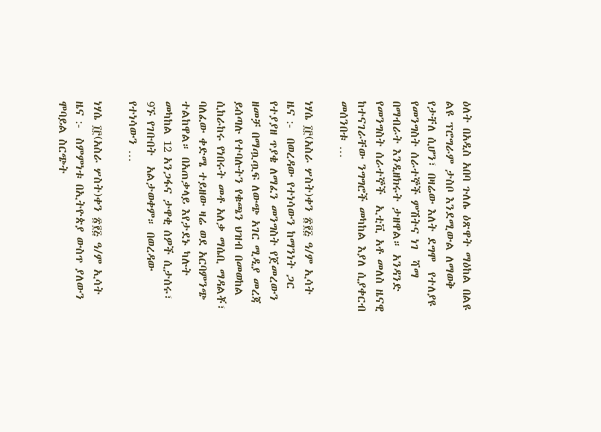ዕለት በአዲስ አበባ ጉለሌ ዕጽዋት ማዕከል በልዩ ልዩ ፕሮግራም ታስቦ እንደሚውል ለማወቅ የታቸለ ሲሆን፣ በዛሬው እለት ደግሞ  የተለያዩ የመንግስት ሰራተኞች ምሽትና ነገ  ሻማ በማብራት እንዲዘክሩት ታዘዋል። አንዳንድ የመንግስት ሰራተኞች  ኢቲቪ አቶ መለስ ዜናዊ ከተናገራቸው ንግግሮች መካከል እያለ ሲያቀርብ መሰንበቱ …

ነሃሴ ፲፫(አስራ ሦስት)ቀን ፳፻፭ ዓ/ም ኢሳት ዜና :-  በወረዳው የተነሳውን ከማንነት ጋር የተያያዘ ጥያቄ ለማፈን መንግስት የጀመረውን ዘመቻ በማጧጧፍ ለውጭ አገር ሚዲያ መረጃ ይሰጣሉ የተባሉትን የቁጫን ህዝብ በመወከል ሲከራከሩ የነበሩት መቶ አለቃ ማሴቢ ማዳልቾ፣ ባለፈው ቀድሜ ተይዘው ዛሬ ወደ አርባምንጭ ተልከዋል። በአጠቃላይ እየታደኑ ካሉት መካከል 12 አንጋፋና ታዋቂ ሰዎች ሲታሰሩ፣ 9ኙ የገቡበት  አልታወቀም። በወረዳው የተነሳውን …

ነሃሴ ፲፫(አስራ ሦስት)ቀን ፳፻፭ ዓ/ም ኢሳት ዜና :-  ስምምነቱ በኢትዮጵያ ውስጥ ያለውን ሞባይል ስርጭት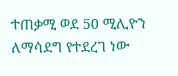ተጠቃሚ ወደ 50 ሚሊዮን ለማሳደግ የተደረገ ነው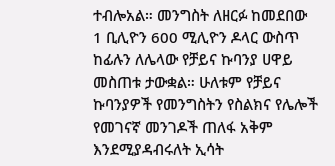ተብሎአል። መንግስት ለዘርፉ ከመደበው 1 ቢሊዮን 600 ሚሊዮን ዶላር ውስጥ ከፊሉን ለሌላው የቻይና ኩባንያ ሀዋይ መስጠቱ ታውቋል። ሁለቱም የቻይና ኩባንያዎች የመንግስትን የስልክና የሌሎች የመገናኛ መንገዶች ጠለፋ አቅም እንደሚያዳብሩለት ኢሳት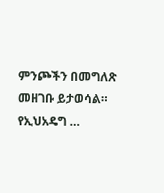ምንጮችን በመግለጽ መዘገቡ ይታወሳል። የኢህአዴግ …